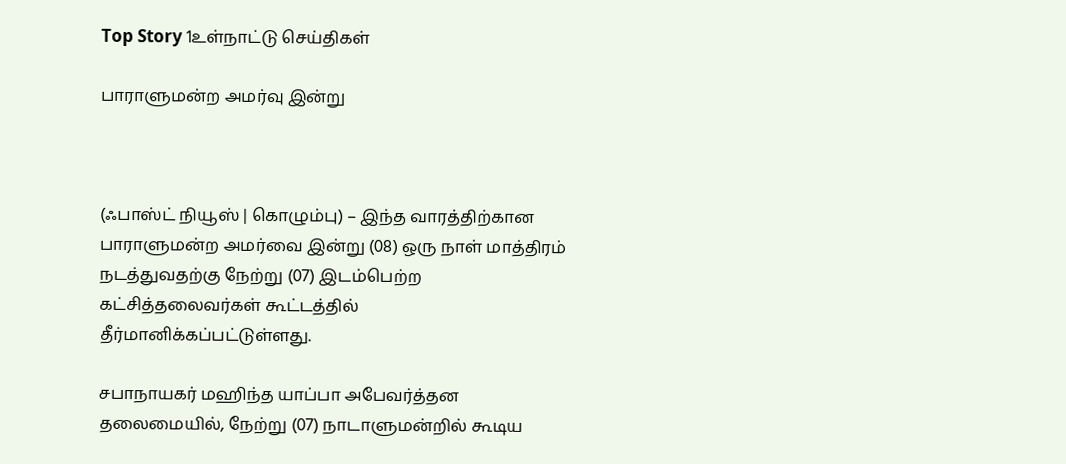Top Story 1உள்நாட்டு செய்திகள்

பாராளுமன்ற அமர்வு இன்று



(ஃபாஸ்ட் நியூஸ் | கொழும்பு) – இந்த வாரத்திற்கான பாராளுமன்ற அமர்வை இன்று (08) ஒரு நாள் மாத்திரம் நடத்துவதற்கு நேற்று (07) இடம்பெற்ற கட்சித்தலைவர்கள் கூட்டத்தில் தீர்மானிக்கப்பட்டுள்ளது.

சபாநாயகர் மஹிந்த யாப்பா அபேவர்த்தன தலைமையில், நேற்று (07) நாடாளுமன்றில் கூடிய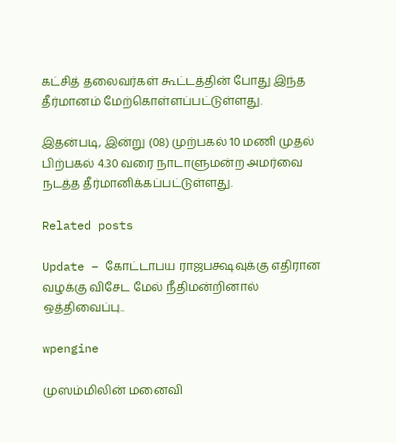கட்சித் தலைவர்கள் கூட்டத்தின் போது இந்த தீர்மானம் மேற்கொள்ளப்பட்டுள்ளது.

இதன்படி, இன்று (08) முற்பகல் 10 மணி முதல் பிற்பகல் 4.30 வரை நாடாளுமன்ற அமர்வை நடத்த தீர்மானிக்கப்பட்டுள்ளது.

Related posts

Update – கோட்டாபய ராஜபக்ஷவுக்கு எதிரான வழக்கு விசேட மேல் நீதிமன்றினால் ஒத்திவைப்பு..

wpengine

முஸம்மிலின் மனைவி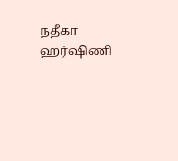நதீகா ஹர்ஷிணி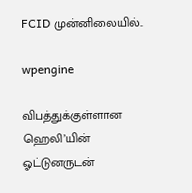FCID முன்னிலையில்..

wpengine

விபத்துக்குள்ளான ஹெலி’யின் ஓட்டுனருடன்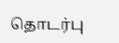தொடர்பு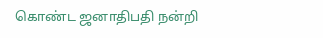கொண்ட ஜனாதிபதி நன்றி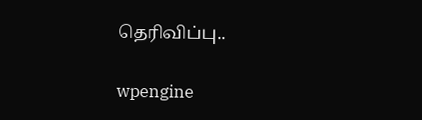தெரிவிப்பு..

wpengine